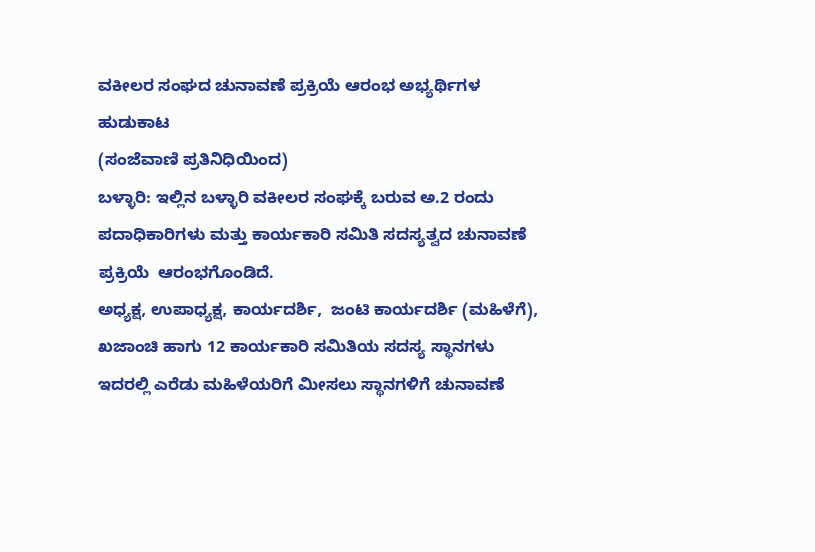ವಕೀಲರ ಸಂಘದ ಚುನಾವಣೆ ಪ್ರಕ್ರಿಯೆ ಆರಂಭ ಅಭ್ಯರ್ಥಿಗಳ ಹುಡುಕಾಟ
(ಸಂಜೆವಾಣಿ ಪ್ರತಿನಿಧಿಯಿಂದ)
ಬಳ್ಳಾರಿ: ಇಲ್ಲಿನ ಬಳ್ಳಾರಿ ವಕೀಲರ ಸಂಘಕ್ಕೆ ಬರುವ ಅ.2 ರಂದು ಪದಾಧಿಕಾರಿಗಳು ಮತ್ತು ಕಾರ್ಯಕಾರಿ ಸಮಿತಿ ಸದಸ್ಯತ್ವದ ಚುನಾವಣೆ ಪ್ರಕ್ರಿಯೆ  ಆರಂಭಗೊಂಡಿದೆ.
ಅಧ್ಯಕ್ಷ, ಉಪಾಧ್ಯಕ್ಷ, ಕಾರ್ಯದರ್ಶಿ,  ಜಂಟಿ ಕಾರ್ಯದರ್ಶಿ (ಮಹಿಳೆಗೆ), ಖಜಾಂಚಿ ಹಾಗು 12 ಕಾರ್ಯಕಾರಿ ಸಮಿತಿಯ ಸದಸ್ಯ ಸ್ಥಾನಗಳು ಇದರಲ್ಲಿ ಎರೆಡು ಮಹಿಳೆಯರಿಗೆ ಮೀಸಲು ಸ್ಥಾನಗಳಿಗೆ ಚುನಾವಣೆ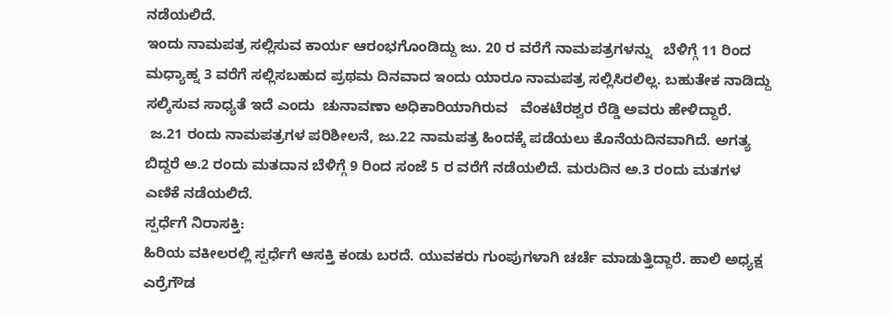ನಡೆಯಲಿದೆ.
ಇಂದು ನಾಮಪತ್ರ ಸಲ್ಲಿಸುವ ಕಾರ್ಯ ಆರಂಭಗೊಂಡಿದ್ದು ಜು. 20 ರ ವರೆಗೆ ನಾಮಪತ್ರಗಳನ್ನು   ಬೆಳಿಗ್ಗೆ 11 ರಿಂದ ಮಧ್ಯಾಹ್ನ 3 ವರೆಗೆ ಸಲ್ಲಿಸಬಹುದ ಪ್ರಥಮ ದಿನವಾದ ಇಂದು ಯಾರೂ ನಾಮಪತ್ರ ಸಲ್ಲಿಸಿರಲಿಲ್ಲ. ಬಹುತೇಕ ನಾಡಿದ್ದು ಸಲ್ಕಿಸುವ ಸಾಧ್ಯತೆ ಇದೆ ಎಂದು  ಚುನಾವಣಾ ಅಧಿಕಾರಿಯಾಗಿರುವ   ವೆಂಕಟೆರಶ್ವರ ರೆಡ್ಡಿ ಅವರು ಹೇಳಿದ್ದಾರೆ.
 ಜ.21 ರಂದು ನಾಮಪತ್ರಗಳ ಪರಿಶೀಲನೆ, ಜು.22 ನಾಮಪತ್ರ ಹಿಂದಕ್ಕೆ ಪಡೆಯಲು ಕೊನೆಯದಿನವಾಗಿದೆ. ಅಗತ್ಯ ಬಿದ್ದರೆ ಅ.2 ರಂದು ಮತದಾನ ಬೆಳಿಗ್ಗೆ 9 ರಿಂದ ಸಂಜೆ 5 ರ ವರೆಗೆ ನಡೆಯಲಿದೆ. ಮರುದಿನ‌ ಅ.3 ರಂದು ಮತಗಳ ಎಣಿಕೆ ನಡೆಯಲಿದೆ.
ಸ್ಪರ್ಧೆಗೆ ನಿರಾಸಕ್ತಿ:
ಹಿರಿಯ ವಕೀಲರಲ್ಲಿ ಸ್ಪರ್ಧೆಗೆ ಆಸಕ್ತಿ ಕಂಡು ಬರದೆ. ಯುವಕರು ಗುಂಪುಗಳಾಗಿ ಚರ್ಚೆ ಮಾಡುತ್ತಿದ್ದಾರೆ. ಹಾಲಿ ಅಧ್ಯಕ್ಷ ಎರ್ರೆಗೌಡ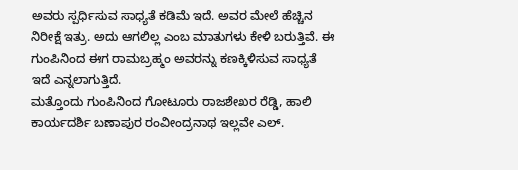ಅವರು ಸ್ಪರ್ಧಿಸುವ ಸಾಧ್ಯತೆ ಕಡಿಮೆ ಇದೆ. ಅವರ ಮೇಲೆ ಹೆಚ್ಚಿನ ನಿರೀಕ್ಷೆ ಇತ್ರು. ಅದು ಆಗಲಿಲ್ಲ ಎಂಬ ಮಾತುಗಳು ಕೇಳಿ ಬರುತ್ತಿವೆ. ಈ ಗುಂಪಿನಿಂದ ಈಗ ರಾಮಬ್ರಹ್ಮಂ ಅವರನ್ನು ಕಣಕ್ಕಿಳಿಸುವ ಸಾಧ್ಯತೆ ಇದೆ ಎನ್ನಲಾಗುತ್ತಿದೆ.
ಮತ್ತೊಂದು ಗುಂಪಿನಿಂದ ಗೋಟೂರು ರಾಜಶೇಖರ ರೆಡ್ಡಿ, ಹಾಲಿ ಕಾರ್ಯದರ್ಶಿ ಬಣಾಪುರ ರಂವೀಂದ್ರನಾಥ ಇಲ್ಲವೇ ಎಲ್.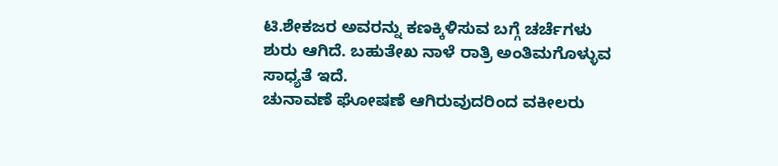ಟಿ.ಶೇಕಜರ ಅವರನ್ನು ಕಣಕ್ಕಿಳಿಸುವ ಬಗ್ಗೆ ಚರ್ಚೆಗಳು ಶುರು ಆಗಿದೆ. ಬಹುತೇಖ ನಾಳೆ ರಾತ್ರಿ ಅಂತಿಮಗೊಳ್ಳುವ ಸಾಧ್ಯತೆ ಇದೆ.
ಚುನಾವಣೆ ಘೋಷಣೆ ಆಗಿರುವುದರಿಂದ ವಕೀಲರು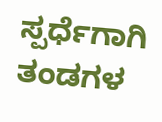ಸ್ಪರ್ಧೆಗಾಗಿ  ತಂಡಗಳ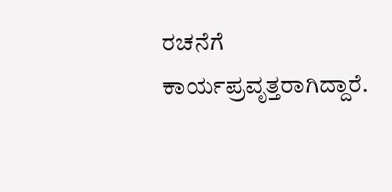ರಚನೆಗೆ ಕಾರ್ಯಪ್ರವೃತ್ತರಾಗಿದ್ದಾರೆ.